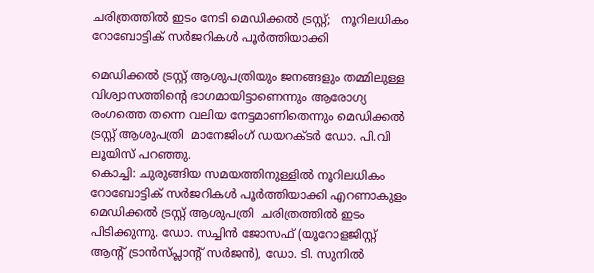ചരിത്രത്തില്‍ ഇടം നേടി മെഡിക്കല്‍ ട്രസ്റ്റ്;   നൂറിലധികം റോബോട്ടിക് സര്‍ജറികള്‍ പൂര്‍ത്തിയാക്കി

മെഡിക്കല്‍ ട്രസ്റ്റ് ആശുപത്രിയും ജനങ്ങളും തമ്മിലുള്ള വിശ്വാസത്തിന്റെ ഭാഗമായിട്ടാണെന്നും ആരോഗ്യ രംഗത്തെ തന്നെ വലിയ നേട്ടമാണിതെന്നും മെഡിക്കല്‍ ട്രസ്റ്റ് ആശുപത്രി  മാനേജിംഗ് ഡയറക്ടര്‍ ഡോ. പി.വി ലൂയിസ് പറഞ്ഞു.
കൊച്ചി: ചുരുങ്ങിയ സമയത്തിനുള്ളില്‍ നൂറിലധികം റോബോട്ടിക് സര്‍ജറികള്‍ പൂര്‍ത്തിയാക്കി എറണാകുളം മെഡിക്കല്‍ ട്രസ്റ്റ് ആശുപത്രി  ചരിത്രത്തില്‍ ഇടം പിടിക്കുന്നു. ഡോ. സച്ചിന്‍ ജോസഫ് (യൂറോളജിസ്റ്റ് ആന്റ് ട്രാന്‍സ്പ്ലാന്റ് സര്‍ജന്‍), ഡോ. ടി. സുനില്‍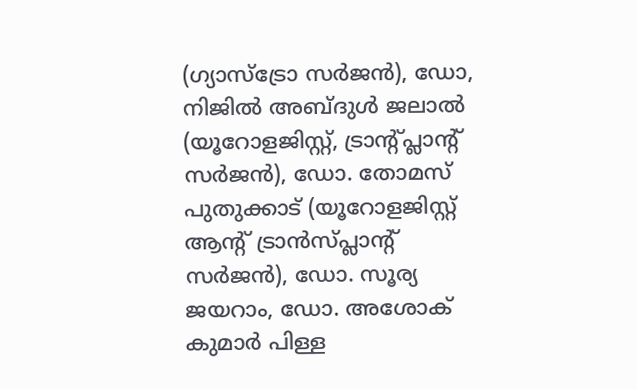(ഗ്യാസ്‌ട്രോ സര്‍ജന്‍), ഡോ, നിജില്‍ അബ്ദുള്‍ ജലാല്‍ (യൂറോളജിസ്റ്റ്, ട്രാന്റ്പ്ലാന്റ് സര്‍ജന്‍), ഡോ. തോമസ് പുതുക്കാട് (യൂറോളജിസ്റ്റ് ആന്റ് ട്രാന്‍സ്പ്ലാന്റ് സര്‍ജന്‍), ഡോ. സൂര്യ ജയറാം, ഡോ. അശോക് കുമാര്‍ പിള്ള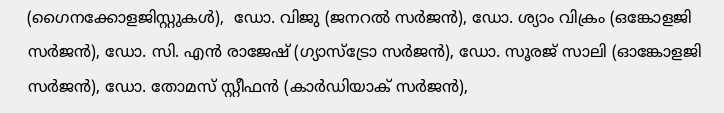(ഗൈനക്കോളജിസ്റ്റുകള്‍),  ഡോ. വിജു (ജനറല്‍ സര്‍ജന്‍), ഡോ. ശ്യാം വിക്രം (ഒങ്കോളജി സര്‍ജന്‍), ഡോ. സി. എന്‍ രാജേഷ് (ഗ്യാസ്‌ട്രോ സര്‍ജന്‍), ഡോ. സൂരജ് സാലി (ഓങ്കോളജി സര്‍ജന്‍), ഡോ. തോമസ് സ്റ്റീഫന്‍ (കാര്‍ഡിയാക് സര്‍ജന്‍),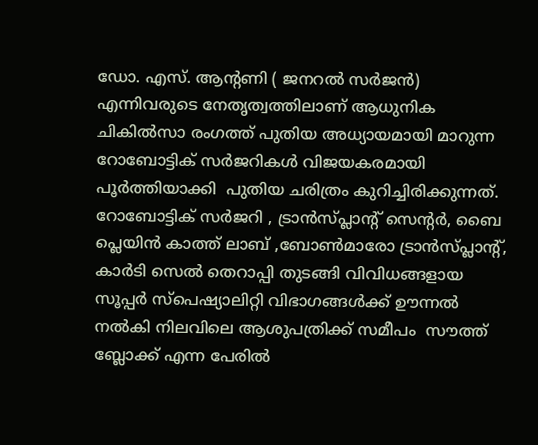ഡോ. എസ്. ആന്റണി ( ജനറല്‍ സര്‍ജന്‍) എന്നിവരുടെ നേതൃത്വത്തിലാണ് ആധുനിക ചികില്‍സാ രംഗത്ത് പുതിയ അധ്യായമായി മാറുന്ന റോബോട്ടിക് സര്‍ജറികള്‍ വിജയകരമായി പൂര്‍ത്തിയാക്കി  പുതിയ ചരിത്രം കുറിച്ചിരിക്കുന്നത്. റോബോട്ടിക് സര്‍ജറി , ട്രാന്‍സ്പ്ലാന്റ് സെന്റര്‍, ബൈ പ്ലെയിന്‍ കാത്ത് ലാബ് ,ബോണ്‍മാരോ ട്രാന്‍സ്പ്ലാന്റ്, കാര്‍ടി സെല്‍ തെറാപ്പി തുടങ്ങി വിവിധങ്ങളായ സൂപ്പര്‍ സ്‌പെഷ്യാലിറ്റി വിഭാഗങ്ങള്‍ക്ക് ഊന്നല്‍ നല്‍കി നിലവിലെ ആശുപത്രിക്ക് സമീപം  സൗത്ത് ബ്ലോക്ക് എന്ന പേരില്‍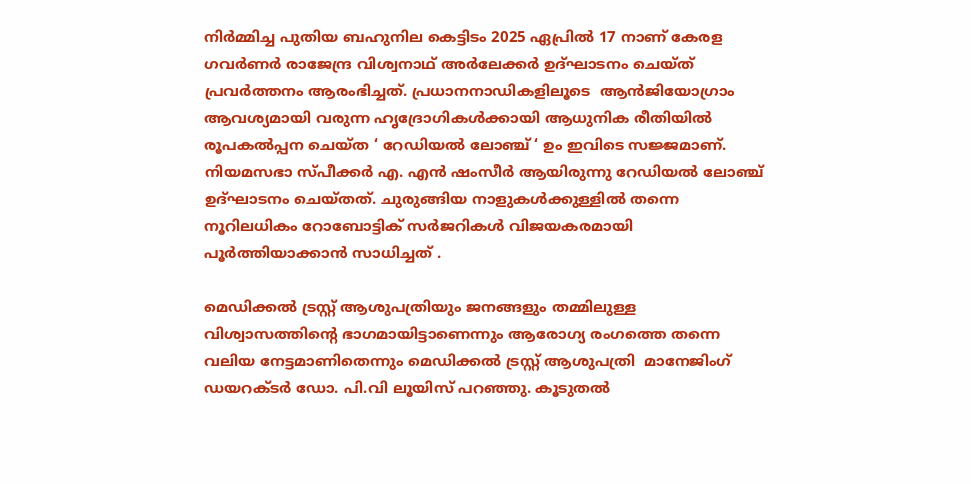നിര്‍മ്മിച്ച പുതിയ ബഹുനില കെട്ടിടം 2025 ഏപ്രില്‍ 17 നാണ് കേരള ഗവര്‍ണര്‍ രാജേന്ദ്ര വിശ്വനാഥ് അര്‍ലേക്കര്‍ ഉദ്ഘാടനം ചെയ്ത് പ്രവര്‍ത്തനം ആരംഭിച്ചത്. പ്രധാനനാഡികളിലൂടെ  ആന്‍ജിയോഗ്രാം ആവശ്യമായി വരുന്ന ഹൃദ്രോഗികള്‍ക്കായി ആധുനിക രീതിയില്‍ രൂപകല്‍പ്പന ചെയ്ത ‘ റേഡിയല്‍ ലോഞ്ച് ‘ ഉം ഇവിടെ സജ്ജമാണ്. നിയമസഭാ സ്പീക്കര്‍ എ. എന്‍ ഷംസീര്‍ ആയിരുന്നു റേഡിയല്‍ ലോഞ്ച് ഉദ്ഘാടനം ചെയ്തത്. ചുരുങ്ങിയ നാളുകള്‍ക്കുള്ളില്‍ തന്നെ നൂറിലധികം റോബോട്ടിക് സര്‍ജറികള്‍ വിജയകരമായി പൂര്‍ത്തിയാക്കാന്‍ സാധിച്ചത് .

മെഡിക്കല്‍ ട്രസ്റ്റ് ആശുപത്രിയും ജനങ്ങളും തമ്മിലുള്ള വിശ്വാസത്തിന്റെ ഭാഗമായിട്ടാണെന്നും ആരോഗ്യ രംഗത്തെ തന്നെ വലിയ നേട്ടമാണിതെന്നും മെഡിക്കല്‍ ട്രസ്റ്റ് ആശുപത്രി  മാനേജിംഗ് ഡയറക്ടര്‍ ഡോ. പി.വി ലൂയിസ് പറഞ്ഞു. കൂടുതല്‍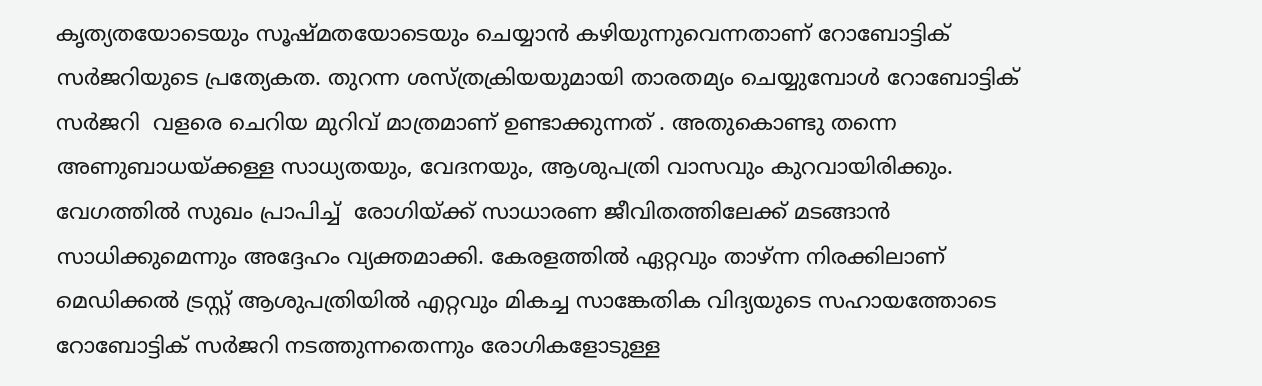കൃത്യതയോടെയും സൂഷ്മതയോടെയും ചെയ്യാന്‍ കഴിയുന്നുവെന്നതാണ് റോബോട്ടിക് സര്‍ജറിയുടെ പ്രത്യേകത. തുറന്ന ശസ്ത്രക്രിയയുമായി താരതമ്യം ചെയ്യുമ്പോള്‍ റോബോട്ടിക് സര്‍ജറി  വളരെ ചെറിയ മുറിവ് മാത്രമാണ് ഉണ്ടാക്കുന്നത് . അതുകൊണ്ടു തന്നെ അണുബാധയ്ക്കള്ള സാധ്യതയും, വേദനയും, ആശുപത്രി വാസവും കുറവായിരിക്കും. വേഗത്തില്‍ സുഖം പ്രാപിച്ച്  രോഗിയ്ക്ക് സാധാരണ ജീവിതത്തിലേക്ക് മടങ്ങാന്‍ സാധിക്കുമെന്നും അദ്ദേഹം വ്യക്തമാക്കി. കേരളത്തില്‍ ഏറ്റവും താഴ്ന്ന നിരക്കിലാണ് മെഡിക്കല്‍ ട്രസ്റ്റ് ആശുപത്രിയില്‍ എറ്റവും മികച്ച സാങ്കേതിക വിദ്യയുടെ സഹായത്തോടെ റോബോട്ടിക് സര്‍ജറി നടത്തുന്നതെന്നും രോഗികളോടുള്ള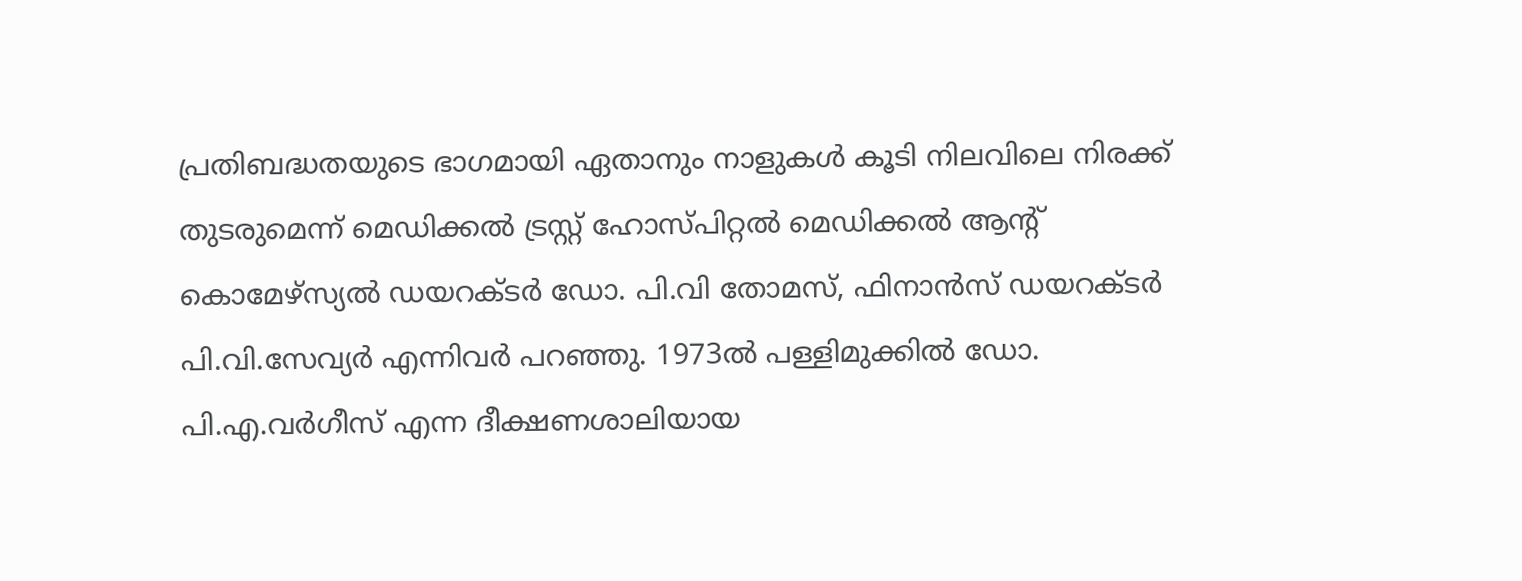പ്രതിബദ്ധതയുടെ ഭാഗമായി ഏതാനും നാളുകള്‍ കൂടി നിലവിലെ നിരക്ക് തുടരുമെന്ന് മെഡിക്കല്‍ ട്രസ്റ്റ് ഹോസ്പിറ്റല്‍ മെഡിക്കല്‍ ആന്റ് കൊമേഴ്‌സ്യല്‍ ഡയറക്ടര്‍ ഡോ. പി.വി തോമസ്, ഫിനാന്‍സ് ഡയറക്ടര്‍ പി.വി.സേവ്യര്‍ എന്നിവര്‍ പറഞ്ഞു. 1973ല്‍ പള്ളിമുക്കില്‍ ഡോ. പി.എ.വര്‍ഗീസ് എന്ന ദീക്ഷണശാലിയായ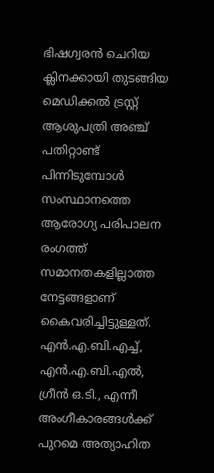ഭിഷഗ്വരന്‍ ചെറിയ ക്ലിനക്കായി തുടങ്ങിയ മെഡിക്കല്‍ ട്രസ്റ്റ് ആശുപത്രി അഞ്ച് പതിറ്റാണ്ട് പിന്നിടുമ്പോള്‍ സംസ്ഥാനത്തെ ആരോഗ്യ പരിപാലന രംഗത്ത് സമാനതകളില്ലാത്ത നേട്ടങ്ങളാണ് കൈവരിച്ചിട്ടുള്ളത്. എന്‍.എ.ബി.എച്ച്, എന്‍.എ.ബി.എല്‍, ഗ്രീന്‍ ഒ.ടി., എന്നീ അംഗീകാരങ്ങള്‍ക്ക് പുറമെ അത്യാഹിത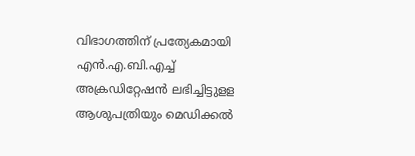വിഭാഗത്തിന് പ്രത്യേകമായി എന്‍.എ.ബി.എച്ച് അക്രഡിറ്റേഷന്‍ ലഭിച്ചിട്ടുളള ആശുപത്രിയും മെഡിക്കല്‍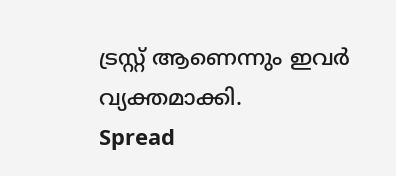ട്രസ്റ്റ് ആണെന്നും ഇവര്‍ വ്യക്തമാക്കി.
Spread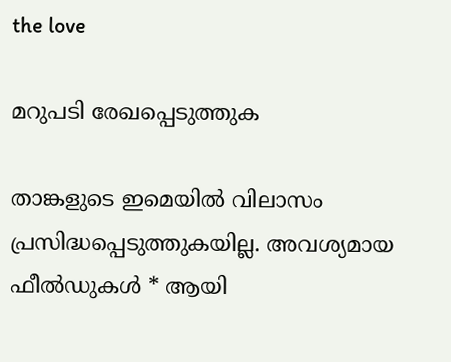the love

മറുപടി രേഖപ്പെടുത്തുക

താങ്കളുടെ ഇമെയില്‍ വിലാസം പ്രസിദ്ധപ്പെടുത്തുകയില്ല. അവശ്യമായ ഫീല്‍ഡുകള്‍ * ആയി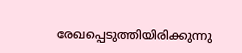രേഖപ്പെടുത്തിയിരിക്കുന്നു